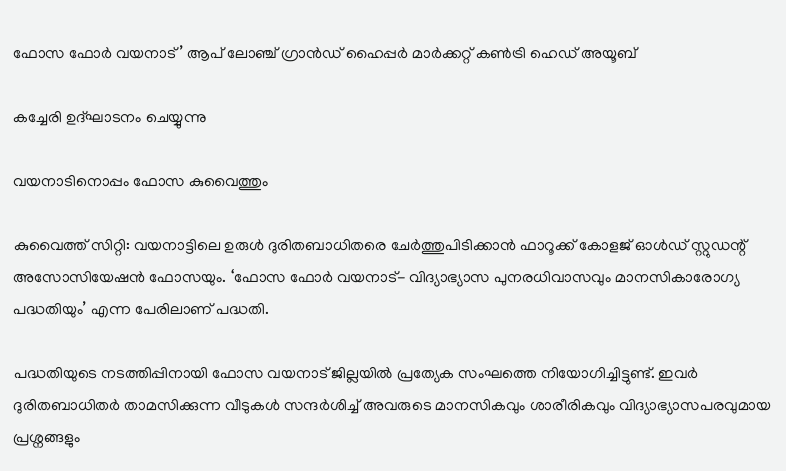ഫോസ ഫോർ വയനാട്’ ആപ് ലോഞ്ച് ഗ്രാൻഡ് ഹൈപ്പർ മാർക്കറ്റ് കൺട്രി ഹെഡ് അയൂബ്

കച്ചേരി ഉദ്ഘാടനം ചെയ്യുന്നു

വയനാടിനൊപ്പം ഫോസ കുവൈത്തും

കുവൈത്ത് സിറ്റി: വയനാട്ടിലെ ഉരുൾ ദുരിതബാധിതരെ ചേർത്തുപിടിക്കാൻ ഫാറൂക്ക് കോളജ്‌ ഓൾഡ് സ്റ്റുഡന്റ് അസോസിയേഷൻ ഫോസയും. ‘ഫോസ ഫോർ വയനാട്- വിദ്യാഭ്യാസ പുനരധിവാസവും മാനസികാരോഗ്യ പദ്ധതിയും’ എന്ന പേരിലാണ് പദ്ധതി.

പദ്ധതിയുടെ നടത്തിപ്പിനായി ഫോസ വയനാട് ജില്ലയിൽ പ്രത്യേക സംഘത്തെ നിയോഗിച്ചിട്ടുണ്ട്. ഇവർ ദുരിതബാധിതർ താമസിക്കുന്ന വീടുകൾ സന്ദര്‍ശിച്ച് അവരുടെ മാനസികവും ശാരീരികവും വിദ്യാഭ്യാസപരവുമായ പ്രശ്നങ്ങളും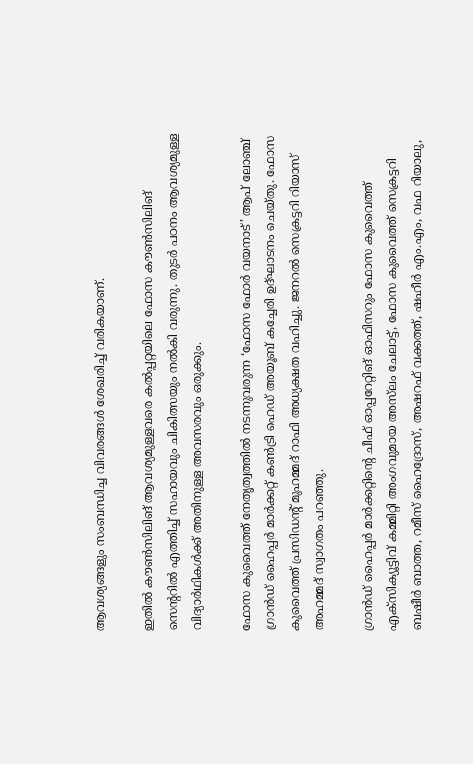ആവശ്യങ്ങളും സംബന്ധിച്ച വിവരങ്ങൾ ശേഖരിച്ച് വരികയാണ്.

ഇതിൽ കൗൺസിലിങ് ആവശ്യമുള്ളവരെ കൽപ്പറ്റയിലെ ഫോസ കൗൺസിലിങ് സെന്ററിൽ എത്തിച്ച് സഹായവും ചികിത്സയും നൽകി വരുന്നു. തുടർ പഠനം ആവശ്യമുള്ള വിദ്യാർഥികൾക്ക് അതിനുള്ള അവസരവും ഒരുക്കും.

ഫോസ കുവൈത്ത് നേതൃത്വത്തിൽ നടന്നുവരുന്ന ‘ഫോസ ഫോർ വയനാട്’ ആപ് ലോഞ്ച് ഗ്രാൻഡ് ഹൈപ്പർ മാർക്കറ്റ് കൺട്രി ഹെഡ് അയൂബ് കച്ചേരി ഉദ്ഘാടനം ചെയ്തു. ഫോസ കുവൈത്ത് പ്രസിഡന്റ് മുഹമ്മദ് റാഫി അധ്യക്ഷത വഹിച്ചു. ജനറൽ സെക്രട്ടറി റിയാസ് അഹമ്മദ് സ്വാഗതം പറഞ്ഞു.

ഗ്രാൻഡ് ഹൈപ്പർ മാർക്കറ്റിന്റെ ചീഫ് ഓപ്പറേറ്റിങ് ഓഫിസറും ഫോസ കുവൈത്ത് എക്‌സിക്യൂട്ടിവ് കമ്മിറ്റി അംഗവുമായ അസ്‍ലം ചേലാട്ട്, ഫോസ കുവൈത്ത് സെക്രട്ടറി ബഷീർ ബാത്ത, റമീസ് ഹൈദ്രോസ്, അഷറഫ് വക്കത്ത്, ഷഹീർ എം.എം, വഫ റിയാലു,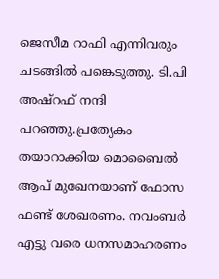ജെസീമ റാഫി എന്നിവരും ചടങ്ങിൽ പങ്കെടുത്തു. ടി.പി അഷ്റഫ് നന്ദി പറഞ്ഞു.പ്രത്യേകം തയാറാക്കിയ മൊബൈൽ ആപ് മുഖേനയാണ് ഫോസ ഫണ്ട് ശേഖരണം. നവംബർ എട്ടു വരെ ധനസമാഹരണം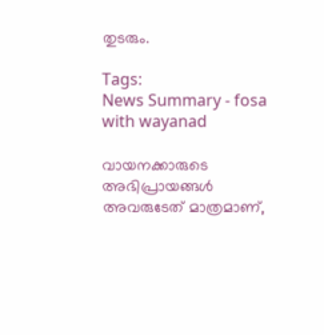തുടരും.

Tags:
News Summary - fosa with wayanad

വായനക്കാരുടെ അഭിപ്രായങ്ങള്‍ അവരുടേത് മാത്രമാണ്,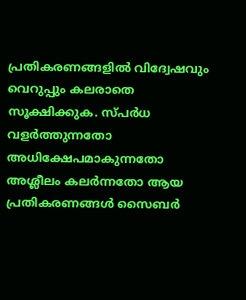പ്രതികരണങ്ങളിൽ വിദ്വേഷവും വെറുപ്പും കലരാതെ സൂക്ഷിക്കുക. സ്പർധ വളർത്തുന്നതോ അധിക്ഷേപമാകുന്നതോ അശ്ലീലം കലർന്നതോ ആയ പ്രതികരണങ്ങൾ സൈബർ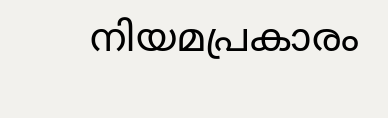നിയമപ്രകാരം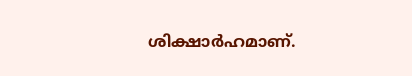ശിക്ഷാർഹമാണ്.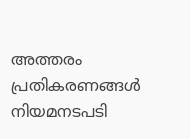അത്തരം പ്രതികരണങ്ങൾ നിയമനടപടി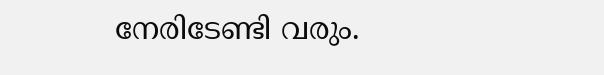നേരിടേണ്ടി വരും.